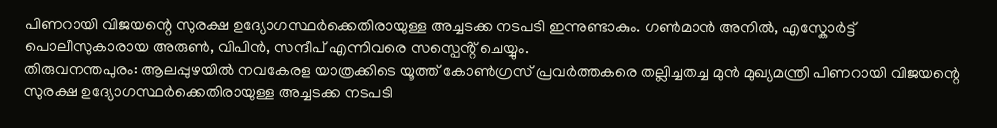പിണറായി വിജയന്റെ സുരക്ഷ ഉദ്യോഗസ്ഥർക്കെതിരായുള്ള അച്ചടക്ക നടപടി ഇന്നുണ്ടാകും. ഗൺമാൻ അനിൽ, എസ്കോർട്ട് പൊലീസുകാരായ അരുൺ, വിപിൻ, സന്ദീപ് എന്നിവരെ സസ്പെൻ്റ് ചെയ്യും.
തിരുവനന്തപുരം: ആലപ്പുഴയിൽ നവകേരള യാത്രക്കിടെ യൂത്ത് കോൺഗ്രസ് പ്രവർത്തകരെ തല്ലിച്ചതച്ച മുൻ മുഖ്യമന്ത്രി പിണറായി വിജയന്റെ സുരക്ഷ ഉദ്യോഗസ്ഥർക്കെതിരായുള്ള അച്ചടക്ക നടപടി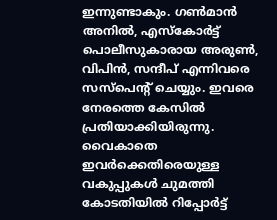ഇന്നുണ്ടാകും. ഗൺമാൻ അനിൽ, എസ്കോർട്ട് പൊലീസുകാരായ അരുൺ, വിപിൻ, സന്ദീപ് എന്നിവരെ സസ്പെൻ്റ് ചെയ്യും. ഇവരെ നേരത്തെ കേസിൽ പ്രതിയാക്കിയിരുന്നു. വൈകാതെ ഇവർക്കെതിരെയുള്ള വകുപ്പുകൾ ചുമത്തി കോടതിയിൽ റിപ്പോർട്ട്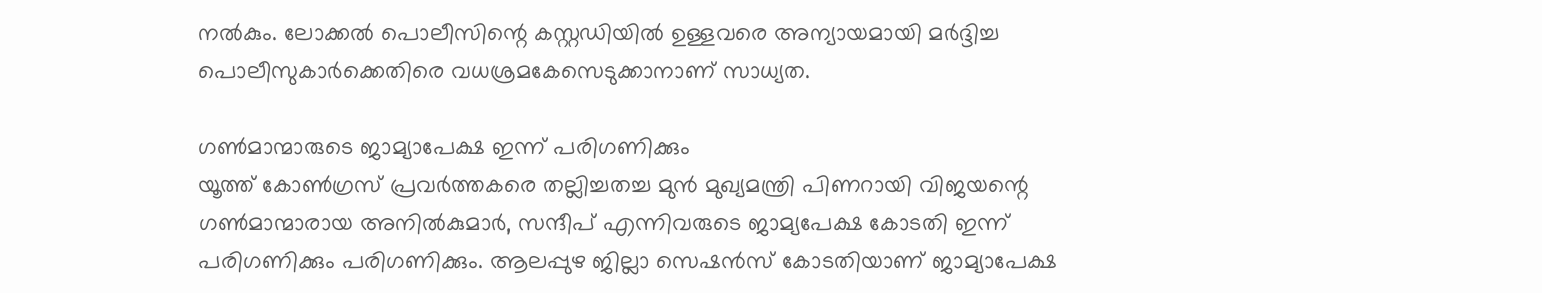നൽകും. ലോക്കൽ പൊലീസിന്റെ കസ്റ്റഡിയിൽ ഉള്ളവരെ അന്യായമായി മർദ്ദിച്ച പൊലീസുകാർക്കെതിരെ വധശ്രമകേസെടുക്കാനാണ് സാധ്യത.

ഗൺമാന്മാരുടെ ജാമ്യാപേക്ഷ ഇന്ന് പരിഗണിക്കും
യൂത്ത് കോൺഗ്രസ് പ്രവർത്തകരെ തല്ലിച്ചതച്ച മുൻ മുഖ്യമന്ത്രി പിണറായി വിജയന്റെ ഗൺമാന്മാരായ അനിൽകുമാർ, സന്ദീപ് എന്നിവരുടെ ജാമ്യപേക്ഷ കോടതി ഇന്ന് പരിഗണിക്കും പരിഗണിക്കും. ആലപ്പുഴ ജില്ലാ സെഷൻസ് കോടതിയാണ് ജാമ്യാപേക്ഷ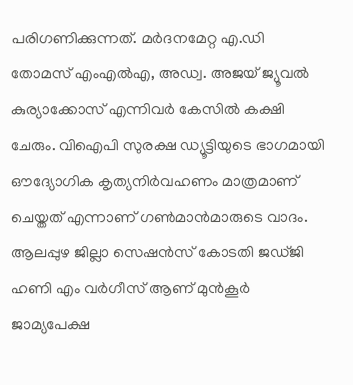പരിഗണിക്കുന്നത്. മർദനമേറ്റ എ.ഡി തോമസ് എംഎൽഎ, അഡ്വ. അജയ് ജ്യൂവൽ കുര്യാക്കോസ് എന്നിവർ കേസിൽ കക്ഷി ചേരും. വിഐപി സുരക്ഷ ഡ്യൂട്ടിയുടെ ഭാഗമായി ഔദ്യോഗിക കൃത്യനിർവഹണം മാത്രമാണ് ചെയ്തത് എന്നാണ് ഗൺമാൻമാരുടെ വാദം. ആലപ്പുഴ ജില്ലാ സെഷൻസ് കോടതി ജഡ്ജി ഹണി എം വർഗീസ് ആണ് മുൻകൂർ ജാമ്യപേക്ഷ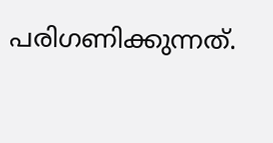പരിഗണിക്കുന്നത്.